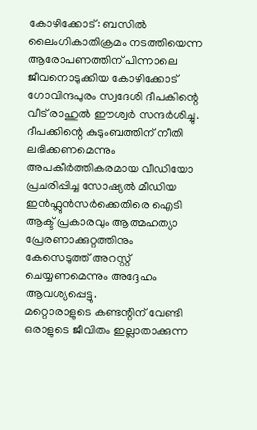കോഴിക്കോട്: ബസിൽ ലൈംഗികാതിക്രമം നടത്തിയെന്ന ആരോപണത്തിന് പിന്നാലെ ജീവനൊടുക്കിയ കോഴിക്കോട് ഗോവിന്ദപുരം സ്വദേശി ദീപകിന്റെ വീട് രാഹുൽ ഈശ്വർ സന്ദർശിച്ചു. ദീപക്കിന്റെ കുടുംബത്തിന് നീതി ലഭിക്കണമെന്നും അപകീർത്തികരമായ വീഡിയോ പ്രചരിപ്പിച്ച സോഷ്യൽ മീഡിയ ഇൻഫ്ലുൻസർക്കെതിരെ ഐടി ആക്ട് പ്രകാരവും ആത്മഹത്യാ പ്രേരണാക്കുറ്റത്തിനും കേസെടുത്ത് അറസ്റ്റ് ചെയ്യണമെന്നും അദ്ദേഹം ആവശ്യപ്പെട്ടു.
മറ്റൊരാളുടെ കണ്ടന്റിന് വേണ്ടി ഒരാളുടെ ജീവിതം ഇല്ലാതാക്കുന്ന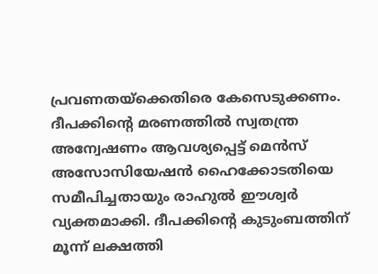പ്രവണതയ്ക്കെതിരെ കേസെടുക്കണം. ദീപക്കിന്റെ മരണത്തിൽ സ്വതന്ത്ര അന്വേഷണം ആവശ്യപ്പെട്ട് മെൻസ് അസോസിയേഷൻ ഹൈക്കോടതിയെ സമീപിച്ചതായും രാഹുൽ ഈശ്വർ വ്യക്തമാക്കി. ദീപക്കിന്റെ കുടുംബത്തിന് മൂന്ന് ലക്ഷത്തി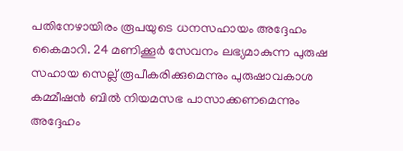പതിനേഴായിരം രൂപയുടെ ധനസഹായം അദ്ദേഹം കൈമാറി. 24 മണിക്കൂർ സേവനം ലഭ്യമാകുന്ന പുരുഷ സഹായ സെല്ല് രൂപീകരിക്കുമെന്നും പുരുഷാവകാശ കമ്മീഷൻ ബിൽ നിയമസഭ പാസാക്കണമെന്നും അദ്ദേഹം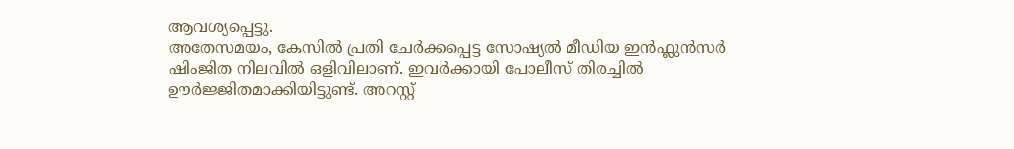ആവശ്യപ്പെട്ടു.
അതേസമയം, കേസിൽ പ്രതി ചേർക്കപ്പെട്ട സോഷ്യൽ മീഡിയ ഇൻഫ്ലുൻസർ ഷിംജിത നിലവിൽ ഒളിവിലാണ്. ഇവർക്കായി പോലീസ് തിരച്ചിൽ ഊർജ്ജിതമാക്കിയിട്ടുണ്ട്. അറസ്റ്റ്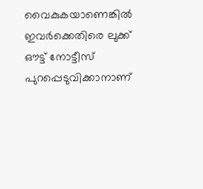വൈകുകയാണെങ്കിൽ ഇവർക്കെതിരെ ലുക്ക് ഔട്ട് നോട്ടീസ് പുറപ്പെടുവിക്കാനാണ്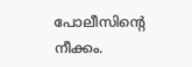പോലീസിന്റെ നീക്കം.